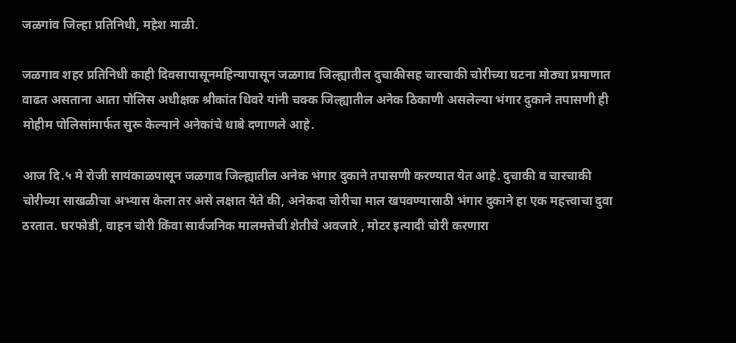जळगांव जिल्हा प्रतिनिधी, महेश माळी.

जळगाव शहर प्रतिनिधी काही दिवसापासूनमहिन्यापासून जळगाव जिल्ह्यातील दुचाकीसह चारचाकी चोरीच्या घटना मोठ्या प्रमाणात वाढत असताना आता पोलिस अधीक्षक श्रीकांत धिवरे यांनी चक्क जिल्ह्यातील अनेक ठिकाणी असलेल्या भंगार दुकाने तपासणी ही मोहीम पोलिसांमार्फत सुरू केल्याने अनेकांचे धाबे दणाणले आहे.

आज दि.५ मे रोजी सायंकाळपासून जळगाव जिल्ह्यातील अनेक भंगार दुकाने तपासणी करण्यात येत आहे. दुचाकी व चारचाकी चोरीच्या साखळीचा अभ्यास केला तर असे लक्षात येते की, अनेकदा चोरीचा माल खपवण्यासाठी भंगार दुकाने हा एक महत्त्वाचा दुवा ठरतात. घरफोडी, वाहन चोरी किंवा सार्वजनिक मालमत्तेची शेतीचे अवजारे , मोटर इत्यादी चोरी करणारा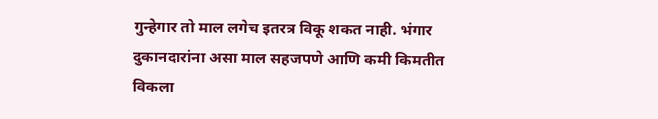गुन्हेगार तो माल लगेच इतरत्र विकू शकत नाही. भंगार दुकानदारांना असा माल सहजपणे आणि कमी किमतीत विकला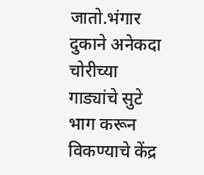जातो.भंगार दुकाने अनेकदा चोरीच्या गाड्यांचे सुटे भाग करून विकण्याचे केंद्र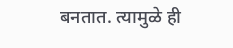बनतात. त्यामुळे ही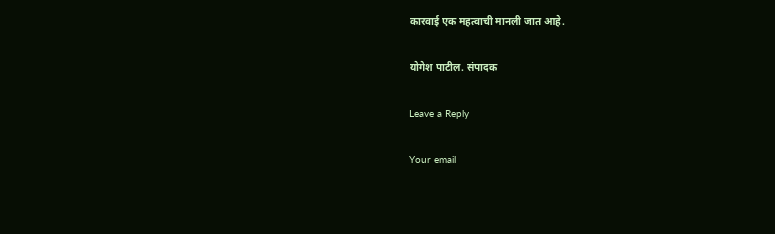कारवाई एक महत्वाची मानली जात आहे.

योगेश पाटील. संपादक

Leave a Reply

Your email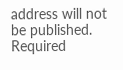address will not be published. Required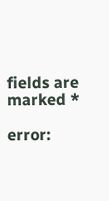fields are marked *

error: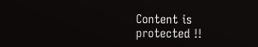Content is protected !!